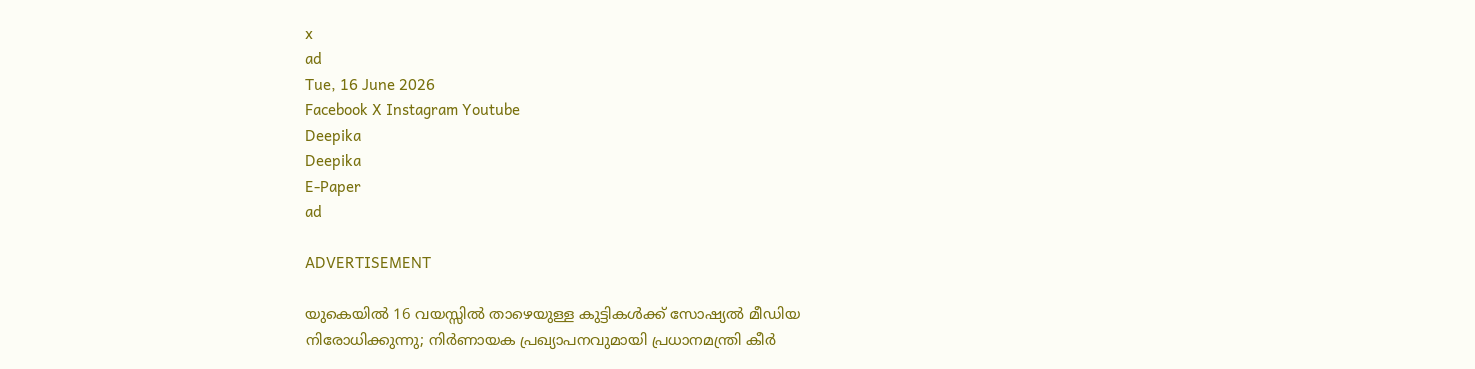x
ad
Tue, 16 June 2026
Facebook X Instagram Youtube
Deepika
Deepika
E-Paper
ad

ADVERTISEMENT

യുകെയിൽ 16 വയസ്സിൽ താഴെയുള്ള കുട്ടികൾക്ക് സോഷ്യൽ മീഡിയ നിരോധിക്കുന്നു; നിർണായക പ്രഖ്യാപനവുമായി പ്രധാനമന്ത്രി കീർ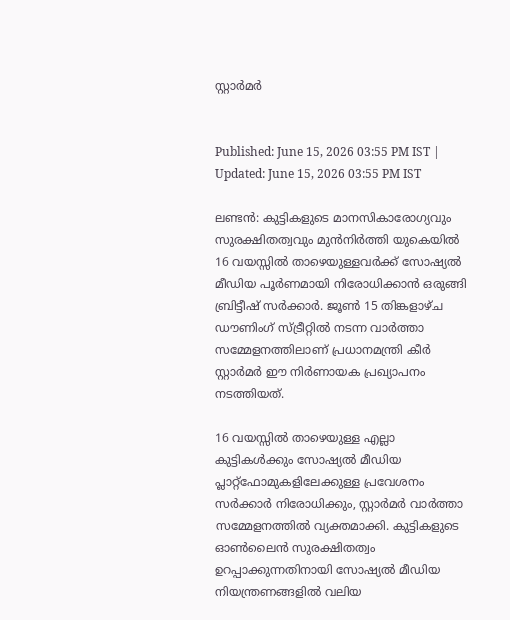സ്റ്റാർമർ


Published: June 15, 2026 03:55 PM IST | Updated: June 15, 2026 03:55 PM IST

ലണ്ടൻ: കുട്ടികളുടെ മാനസികാരോഗ്യവും സുരക്ഷിതത്വവും മുൻനിർത്തി യുകെയിൽ 16 വയസ്സിൽ താഴെയുള്ളവർക്ക് സോഷ്യൽ മീഡിയ പൂർണമായി നിരോധിക്കാൻ ഒരുങ്ങി ബ്രിട്ടീഷ് സർക്കാർ. ജൂൺ 15 തിങ്കളാഴ്ച ഡൗണിംഗ് സ്ട്രീറ്റിൽ നടന്ന വാർത്താ സമ്മേളനത്തിലാണ് പ്രധാനമന്ത്രി കീർ സ്റ്റാർമർ ഈ നിർണായക പ്രഖ്യാപനം നടത്തിയത്.

16 വയസ്സിൽ താഴെയുള്ള എല്ലാ കുട്ടികൾക്കും സോഷ്യൽ മീഡിയ പ്ലാറ്റ്‌ഫോമുകളിലേക്കുള്ള പ്രവേശനം സർക്കാർ നിരോധിക്കും, സ്റ്റാർമർ വാർത്താ സമ്മേളനത്തിൽ വ്യക്തമാക്കി. കുട്ടികളുടെ ഓൺലൈൻ സുരക്ഷിതത്വം ഉറപ്പാക്കുന്നതിനായി സോഷ്യൽ മീഡിയ നിയന്ത്രണങ്ങളിൽ വലിയ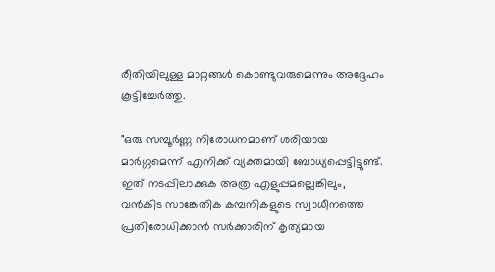രീതിയിലുള്ള മാറ്റങ്ങൾ കൊണ്ടുവരുമെന്നും അദ്ദേഹം കൂട്ടിച്ചേർത്തു.

"ഒരു സമ്പൂർണ്ണ നിരോധനമാണ് ശരിയായ മാർഗ്ഗമെന്ന് എനിക്ക് വ്യക്തമായി ബോധ്യപ്പെട്ടിട്ടുണ്ട്. ഇത് നടപ്പിലാക്കുക അത്ര എളുപ്പമല്ലെങ്കിലും, വൻകിട സാങ്കേതിക കമ്പനികളുടെ സ്വാധീനത്തെ പ്രതിരോധിക്കാൻ സർക്കാരിന് കൃത്യമായ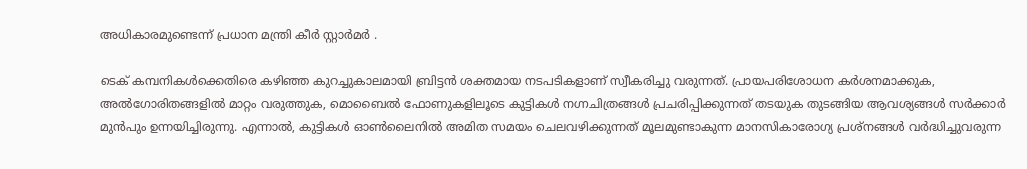അധികാരമുണ്ടെന്ന് പ്രധാന മന്ത്രി കീർ സ്റ്റാർമർ .

ടെക് കമ്പനികൾക്കെതിരെ കഴിഞ്ഞ കുറച്ചുകാലമായി ബ്രിട്ടൻ ശക്തമായ നടപടികളാണ് സ്വീകരിച്ചു വരുന്നത്. പ്രായപരിശോധന കർശനമാക്കുക, അൽഗോരിതങ്ങളിൽ മാറ്റം വരുത്തുക, മൊബൈൽ ഫോണുകളിലൂടെ കുട്ടികൾ നഗ്നചിത്രങ്ങൾ പ്രചരിപ്പിക്കുന്നത് തടയുക തുടങ്ങിയ ആവശ്യങ്ങൾ സർക്കാർ മുൻപും ഉന്നയിച്ചിരുന്നു. എന്നാൽ, കുട്ടികൾ ഓൺലൈനിൽ അമിത സമയം ചെലവഴിക്കുന്നത് മൂലമുണ്ടാകുന്ന മാനസികാരോഗ്യ പ്രശ്നങ്ങൾ വർദ്ധിച്ചുവരുന്ന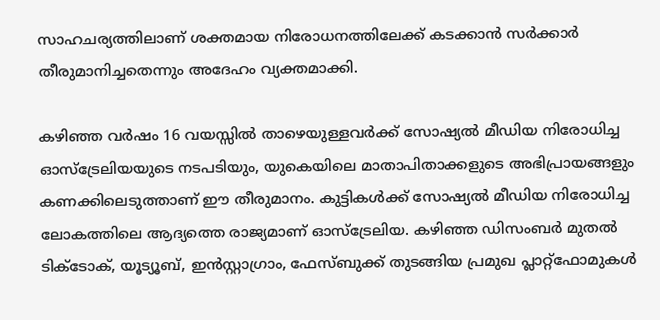സാഹചര്യത്തിലാണ് ശക്തമായ നിരോധനത്തിലേക്ക് കടക്കാൻ സർക്കാർ തീരുമാനിച്ചതെന്നും അദേഹം വ്യക്തമാക്കി.

കഴിഞ്ഞ വർഷം 16 വയസ്സിൽ താഴെയുള്ളവർക്ക് സോഷ്യൽ മീഡിയ നിരോധിച്ച ഓസ്‌ട്രേലിയയുടെ നടപടിയും, യുകെയിലെ മാതാപിതാക്കളുടെ അഭിപ്രായങ്ങളും കണക്കിലെടുത്താണ് ഈ തീരുമാനം. കുട്ടികൾക്ക് സോഷ്യൽ മീഡിയ നിരോധിച്ച ലോകത്തിലെ ആദ്യത്തെ രാജ്യമാണ് ഓസ്‌ട്രേലിയ. കഴിഞ്ഞ ഡിസംബർ മുതൽ ടിക്ടോക്, യൂട്യൂബ്, ഇൻസ്റ്റാഗ്രാം, ഫേസ്ബുക്ക് തുടങ്ങിയ പ്രമുഖ പ്ലാറ്റ്‌ഫോമുകൾ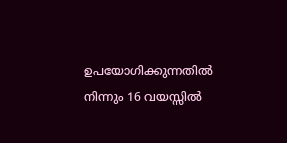ഉപയോഗിക്കുന്നതിൽ നിന്നും 16 വയസ്സിൽ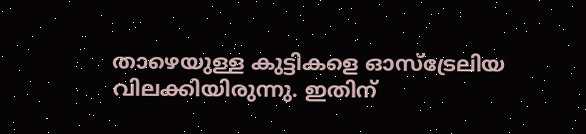താഴെയുള്ള കുട്ടികളെ ഓസ്‌ട്രേലിയ വിലക്കിയിരുന്നു. ഇതിന്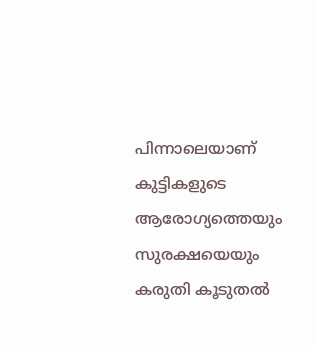പിന്നാലെയാണ് കുട്ടികളുടെ ആരോഗ്യത്തെയും സുരക്ഷയെയും കരുതി കൂടുതൽ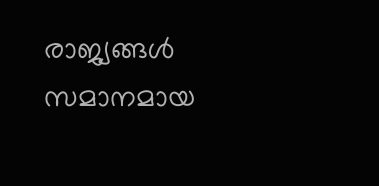രാജ്യങ്ങൾ സമാനമായ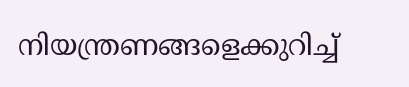നിയന്ത്രണങ്ങളെക്കുറിച്ച്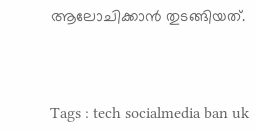ആലോചിക്കാൻ തുടങ്ങിയത്.



Tags : tech socialmedia ban uk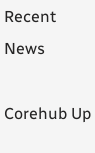Recent News

Corehub Up